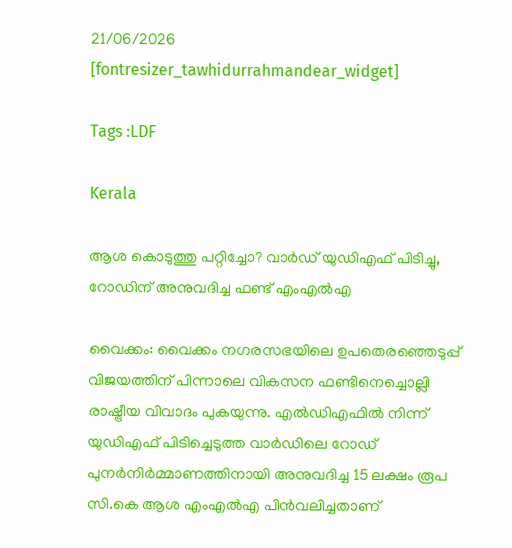21/06/2026
[fontresizer_tawhidurrahmandear_widget]

Tags :LDF

Kerala

ആശ കൊടുത്തു പറ്റിച്ചോ? വാർഡ് യുഡിഎഫ് പിടിച്ചു, റോഡിന് അനുവദിച്ച ഫണ്ട് എംഎൽഎ

വൈക്കം: വൈക്കം നഗരസഭയിലെ ഉപതെരഞ്ഞെടുപ്പ് വിജയത്തിന് പിന്നാലെ വികസന ഫണ്ടിനെച്ചൊല്ലി രാഷ്ട്രീയ വിവാദം പുകയുന്നു. എൽഡിഎഫിൽ നിന്ന് യുഡിഎഫ് പിടിച്ചെടുത്ത വാർഡിലെ റോഡ് പുനർനിർമ്മാണത്തിനായി അനുവദിച്ച 15 ലക്ഷം രൂപ സി.കെ ആശ എംഎൽഎ പിൻവലിച്ചതാണ്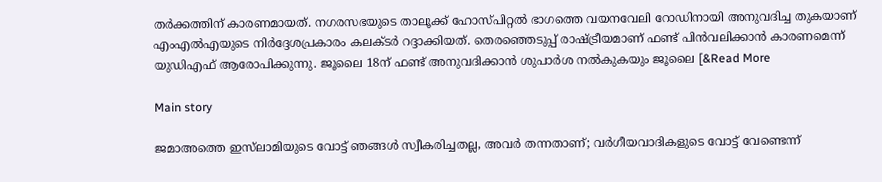തർക്കത്തിന് കാരണമായത്. നഗരസഭയുടെ താലൂക്ക് ഹോസ്പിറ്റൽ ഭാഗത്തെ വയനവേലി റോഡിനായി അനുവദിച്ച തുകയാണ് എംഎൽഎയുടെ നിർദ്ദേശപ്രകാരം കലക്ടർ റദ്ദാക്കിയത്. തെരഞ്ഞെടുപ്പ് രാഷ്ട്രീയമാണ് ഫണ്ട് പിൻവലിക്കാൻ കാരണമെന്ന് യുഡിഎഫ് ആരോപിക്കുന്നു. ജൂലൈ 18ന് ഫണ്ട് അനുവദിക്കാൻ ശുപാർശ നൽകുകയും ജൂലൈ [&Read More

Main story

ജമാഅത്തെ ഇസ്‌ലാമിയുടെ വോട്ട് ഞങ്ങൾ സ്വീകരിച്ചതല്ല, അവർ തന്നതാണ്; വർഗീയവാദികളുടെ വോട്ട് വേണ്ടെന്ന്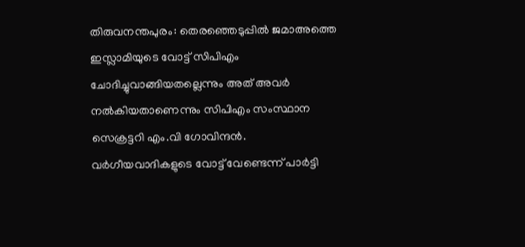തിരുവനന്തപുരം: തെരഞ്ഞെടുപ്പിൽ ജമാഅത്തെ ഇസ്ലാമിയുടെ വോട്ട് സിപിഎം ചോദിച്ചുവാങ്ങിയതല്ലെന്നും അത് അവർ നൽകിയതാണെന്നും സിപിഎം സംസ്ഥാന സെക്രട്ടറി എം.വി ഗോവിന്ദൻ. വർഗീയവാദികളുടെ വോട്ട് വേണ്ടെന്ന് പാർട്ടി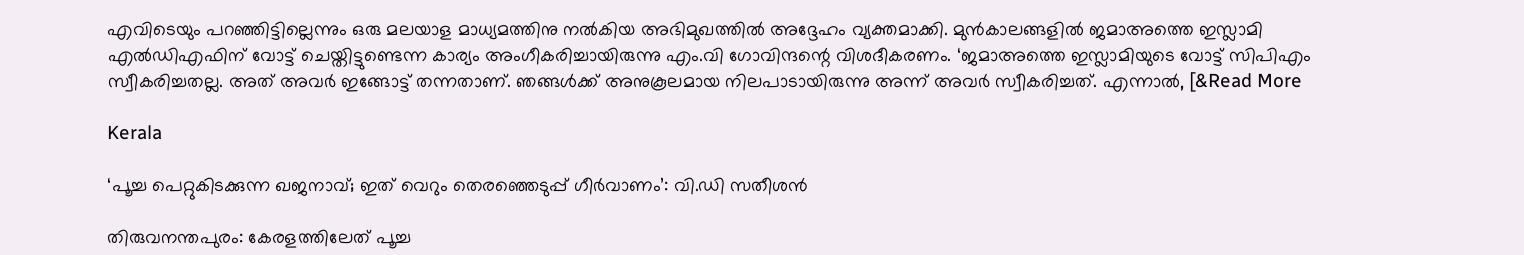എവിടെയും പറഞ്ഞിട്ടില്ലെന്നും ഒരു മലയാള മാധ്യമത്തിനു നൽകിയ അഭിമുഖത്തിൽ അദ്ദേഹം വ്യക്തമാക്കി. മുൻകാലങ്ങളിൽ ജമാഅത്തെ ഇസ്ലാമി എൽഡിഎഫിന് വോട്ട് ചെയ്തിട്ടുണ്ടെന്ന കാര്യം അംഗീകരിച്ചായിരുന്നു എം.വി ഗോവിന്ദന്റെ വിശദീകരണം. ‘ജമാഅത്തെ ഇസ്ലാമിയുടെ വോട്ട് സിപിഎം സ്വീകരിച്ചതല്ല. അത് അവർ ഇങ്ങോട്ട് തന്നതാണ്. ഞങ്ങൾക്ക് അനുകൂലമായ നിലപാടായിരുന്നു അന്ന് അവർ സ്വീകരിച്ചത്. എന്നാൽ, [&Read More

Kerala

‘പൂച്ച പെറ്റുകിടക്കുന്ന ഖജനാവ്; ഇത് വെറും തെരഞ്ഞെടുപ്പ് ഗീർവാണം’: വി.ഡി സതീശൻ

തിരുവനന്തപുരം: കേരളത്തിലേത് പൂച്ച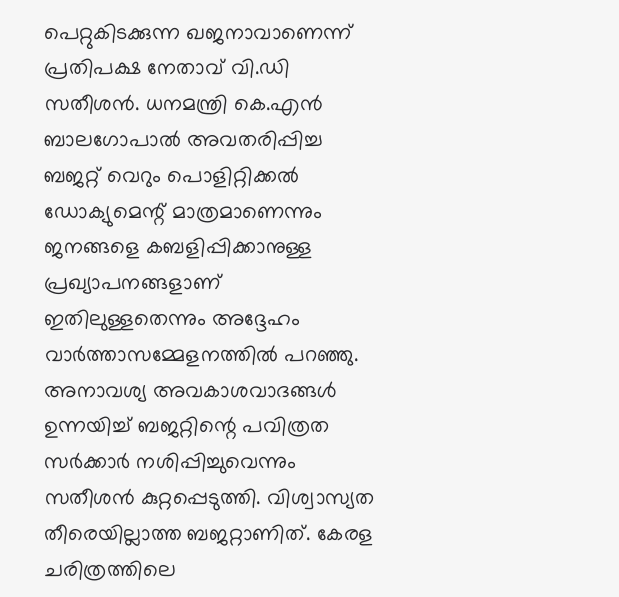പെറ്റുകിടക്കുന്ന ഖജനാവാണെന്ന് പ്രതിപക്ഷ നേതാവ് വി.ഡി സതീശൻ. ധനമന്ത്രി കെ.എൻ ബാലഗോപാൽ അവതരിപ്പിച്ച ബജറ്റ് വെറും പൊളിറ്റിക്കൽ ഡോക്യുമെന്റ് മാത്രമാണെന്നും ജനങ്ങളെ കബളിപ്പിക്കാനുള്ള പ്രഖ്യാപനങ്ങളാണ് ഇതിലുള്ളതെന്നും അദ്ദേഹം വാർത്താസമ്മേളനത്തിൽ പറഞ്ഞു. അനാവശ്യ അവകാശവാദങ്ങൾ ഉന്നയിച്ച് ബജറ്റിന്റെ പവിത്രത സർക്കാർ നശിപ്പിച്ചുവെന്നും സതീശൻ കുറ്റപ്പെടുത്തി. വിശ്വാസ്യത തീരെയില്ലാത്ത ബജറ്റാണിത്. കേരള ചരിത്രത്തിലെ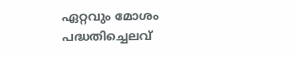ഏറ്റവും മോശം പദ്ധതിച്ചെലവ്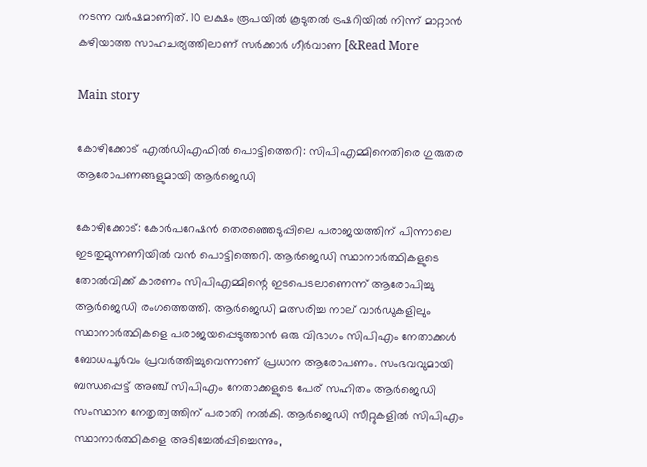നടന്ന വർഷമാണിത്. 10 ലക്ഷം രൂപയിൽ കൂടുതൽ ട്രഷറിയിൽ നിന്ന് മാറ്റാൻ കഴിയാത്ത സാഹചര്യത്തിലാണ് സർക്കാർ ഗീർവാണ [&Read More

Main story

കോഴിക്കോട് എൽഡിഎഫിൽ പൊട്ടിത്തെറി: സിപിഎമ്മിനെതിരെ ഗുരുതര ആരോപണങ്ങളുമായി ആർജെഡി

കോഴിക്കോട്: കോർപറേഷൻ തെരഞ്ഞെടുപ്പിലെ പരാജയത്തിന് പിന്നാലെ ഇടതുമുന്നണിയിൽ വൻ പൊട്ടിത്തെറി. ആർജെഡി സ്ഥാനാർത്ഥികളുടെ തോൽവിക്ക് കാരണം സിപിഎമ്മിന്റെ ഇടപെടലാണെന്ന് ആരോപിച്ചു ആർജെഡി രംഗത്തെത്തി. ആർജെഡി മത്സരിച്ച നാല് വാർഡുകളിലും സ്ഥാനാർത്ഥികളെ പരാജയപ്പെടുത്താൻ ഒരു വിഭാഗം സിപിഎം നേതാക്കൾ ബോധപൂർവം പ്രവർത്തിച്ചുവെന്നാണ് പ്രധാന ആരോപണം. സംഭവവുമായി ബന്ധപ്പെട്ട് അഞ്ച് സിപിഎം നേതാക്കളുടെ പേര് സഹിതം ആർജെഡി സംസ്ഥാന നേതൃത്വത്തിന് പരാതി നൽകി. ആർജെഡി സീറ്റുകളിൽ സിപിഎം സ്ഥാനാർത്ഥികളെ അടിച്ചേൽപ്പിച്ചെന്നും,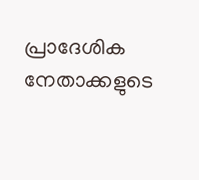പ്രാദേശിക നേതാക്കളുടെ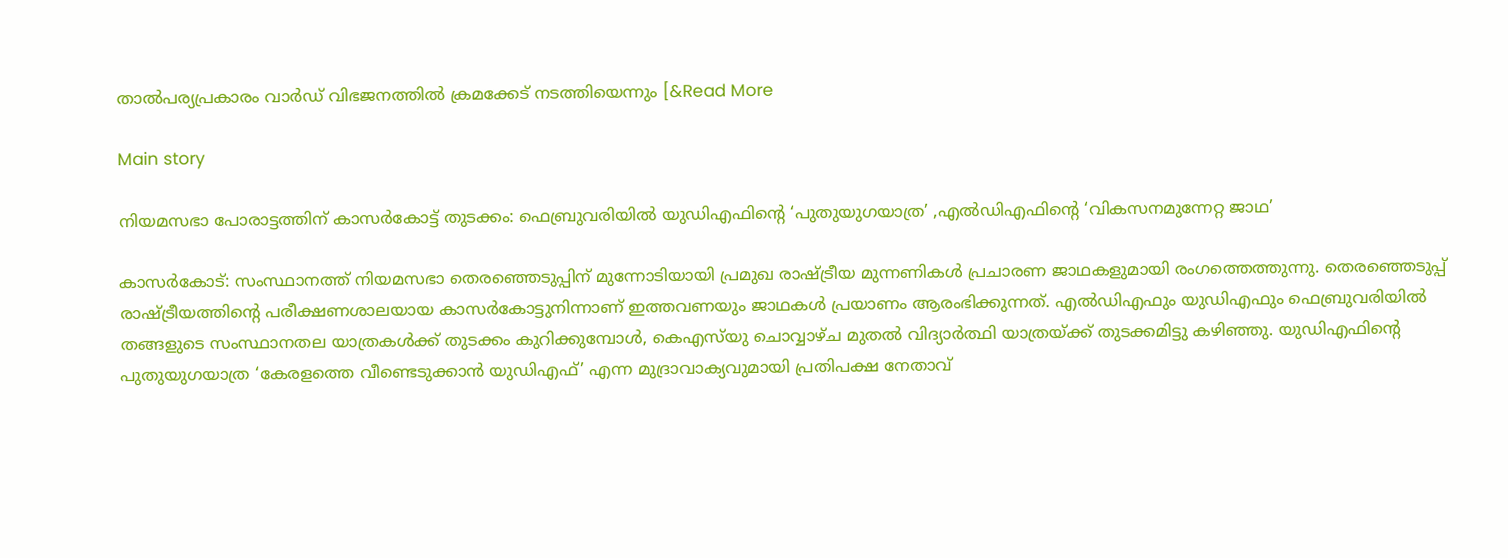താൽപര്യപ്രകാരം വാർഡ് വിഭജനത്തിൽ ക്രമക്കേട് നടത്തിയെന്നും [&Read More

Main story

നിയമസഭാ പോരാട്ടത്തിന് കാസർകോട്ട് തുടക്കം: ഫെബ്രുവരിയിൽ യുഡിഎഫിന്റെ ‘പുതുയുഗയാത്ര’ ,എൽഡിഎഫിന്റെ ‘വികസനമുന്നേറ്റ ജാഥ’

കാസർകോട്: സംസ്ഥാനത്ത് നിയമസഭാ തെരഞ്ഞെടുപ്പിന് മുന്നോടിയായി പ്രമുഖ രാഷ്ട്രീയ മുന്നണികൾ പ്രചാരണ ജാഥകളുമായി രംഗത്തെത്തുന്നു. തെരഞ്ഞെടുപ്പ് രാഷ്ട്രീയത്തിന്റെ പരീക്ഷണശാലയായ കാസർകോട്ടുനിന്നാണ് ഇത്തവണയും ജാഥകൾ പ്രയാണം ആരംഭിക്കുന്നത്. എൽഡിഎഫും യുഡിഎഫും ഫെബ്രുവരിയിൽ തങ്ങളുടെ സംസ്ഥാനതല യാത്രകൾക്ക് തുടക്കം കുറിക്കുമ്പോൾ, കെഎസ്‌യു ചൊവ്വാഴ്ച മുതൽ വിദ്യാർത്ഥി യാത്രയ്ക്ക് തുടക്കമിട്ടു കഴിഞ്ഞു. യുഡിഎഫിന്റെ പുതുയുഗയാത്ര ‘കേരളത്തെ വീണ്ടെടുക്കാൻ യുഡിഎഫ്’ എന്ന മുദ്രാവാക്യവുമായി പ്രതിപക്ഷ നേതാവ്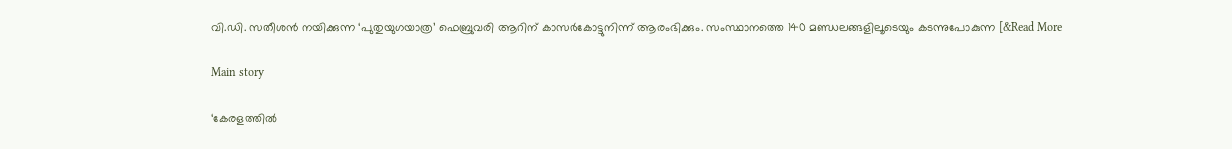വി.ഡി. സതീശൻ നയിക്കുന്ന ‘പുതുയുഗയാത്ര’ ഫെബ്രുവരി ആറിന് കാസർകോട്ടുനിന്ന് ആരംഭിക്കും. സംസ്ഥാനത്തെ 140 മണ്ഡലങ്ങളിലൂടെയും കടന്നുപോകുന്ന [&Read More

Main story

‘കേരളത്തിൽ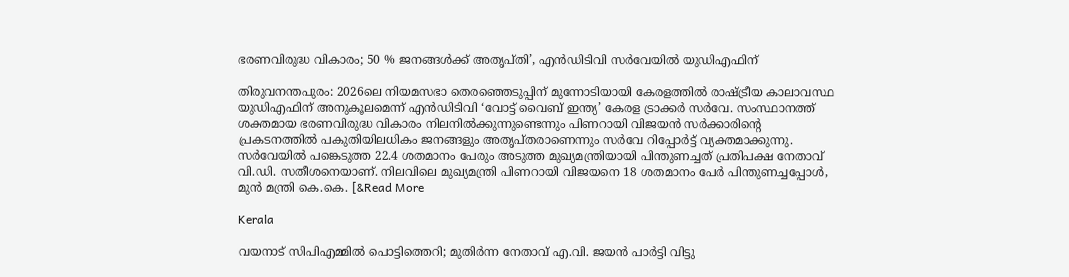ഭരണവിരുദ്ധ വികാരം; 50 % ജനങ്ങൾക്ക് അതൃപ്തി’, എൻഡിടിവി സർവേയിൽ യുഡിഎഫിന്

തിരുവനന്തപുരം: 2026ലെ നിയമസഭാ തെരഞ്ഞെടുപ്പിന് മുന്നോടിയായി കേരളത്തിൽ രാഷ്ട്രീയ കാലാവസ്ഥ യുഡിഎഫിന് അനുകൂലമെന്ന് എൻഡിടിവി ‘വോട്ട് വൈബ് ഇന്ത്യ’ കേരള ട്രാക്കർ സർവേ. സംസ്ഥാനത്ത് ശക്തമായ ഭരണവിരുദ്ധ വികാരം നിലനിൽക്കുന്നുണ്ടെന്നും പിണറായി വിജയൻ സർക്കാരിന്റെ പ്രകടനത്തിൽ പകുതിയിലധികം ജനങ്ങളും അതൃപ്തരാണെന്നും സർവേ റിപ്പോർട്ട് വ്യക്തമാക്കുന്നു. സർവേയിൽ പങ്കെടുത്ത 22.4 ശതമാനം പേരും അടുത്ത മുഖ്യമന്ത്രിയായി പിന്തുണച്ചത് പ്രതിപക്ഷ നേതാവ് വി.ഡി. സതീശനെയാണ്. നിലവിലെ മുഖ്യമന്ത്രി പിണറായി വിജയനെ 18 ശതമാനം പേർ പിന്തുണച്ചപ്പോൾ, മുൻ മന്ത്രി കെ.കെ. [&Read More

Kerala

വയനാട് സിപിഎമ്മിൽ പൊട്ടിത്തെറി; മുതിർന്ന നേതാവ് എ.വി. ജയൻ പാർട്ടി വിട്ടു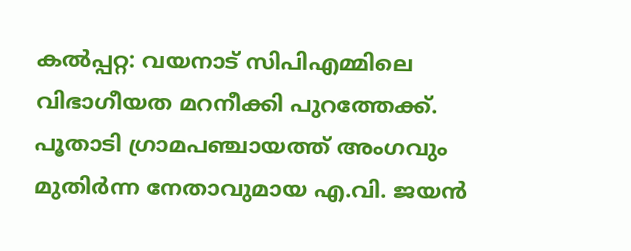കൽപ്പറ്റ: വയനാട് സിപിഎമ്മിലെ വിഭാഗീയത മറനീക്കി പുറത്തേക്ക്. പൂതാടി ഗ്രാമപഞ്ചായത്ത് അംഗവും മുതിർന്ന നേതാവുമായ എ.വി. ജയൻ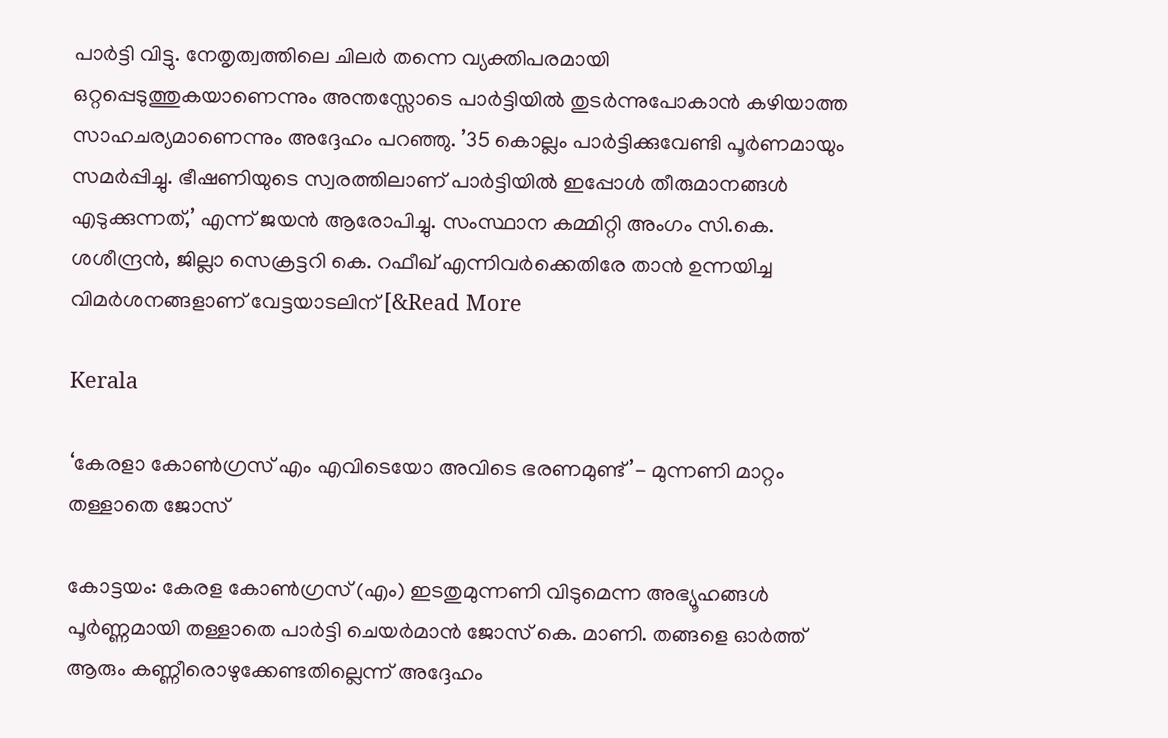പാർട്ടി വിട്ടു. നേതൃത്വത്തിലെ ചിലർ തന്നെ വ്യക്തിപരമായി ഒറ്റപ്പെടുത്തുകയാണെന്നും അന്തസ്സോടെ പാർട്ടിയിൽ തുടർന്നുപോകാൻ കഴിയാത്ത സാഹചര്യമാണെന്നും അദ്ദേഹം പറഞ്ഞു. ’35 കൊല്ലം പാർട്ടിക്കുവേണ്ടി പൂർണമായും സമർപ്പിച്ചു. ഭീഷണിയുടെ സ്വരത്തിലാണ് പാർട്ടിയിൽ ഇപ്പോൾ തീരുമാനങ്ങൾ എടുക്കുന്നത്,’ എന്ന് ജയൻ ആരോപിച്ചു. സംസ്ഥാന കമ്മിറ്റി അംഗം സി.കെ. ശശീന്ദ്രൻ, ജില്ലാ സെക്രട്ടറി കെ. റഫീഖ് എന്നിവർക്കെതിരേ താൻ ഉന്നയിച്ച വിമർശനങ്ങളാണ് വേട്ടയാടലിന് [&Read More

Kerala

‘കേരളാ കോൺഗ്രസ് എം എവിടെയോ അവിടെ ഭരണമുണ്ട്’- മുന്നണി മാറ്റം തള്ളാതെ ജോസ്

കോട്ടയം: കേരള കോൺഗ്രസ് (എം) ഇടതുമുന്നണി വിടുമെന്ന അഭ്യൂഹങ്ങൾ പൂർണ്ണമായി തള്ളാതെ പാർട്ടി ചെയർമാൻ ജോസ് കെ. മാണി. തങ്ങളെ ഓർത്ത് ആരും കണ്ണീരൊഴുക്കേണ്ടതില്ലെന്ന് അദ്ദേഹം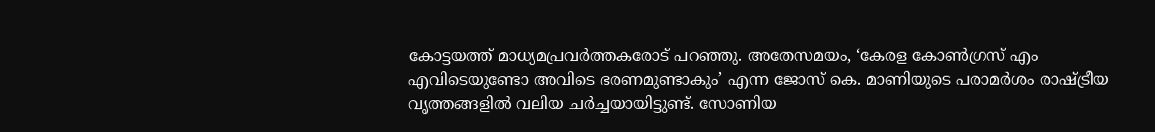കോട്ടയത്ത് മാധ്യമപ്രവർത്തകരോട് പറഞ്ഞു. അതേസമയം, ‘കേരള കോൺഗ്രസ് എം എവിടെയുണ്ടോ അവിടെ ഭരണമുണ്ടാകും’ എന്ന ജോസ് കെ. മാണിയുടെ പരാമർശം രാഷ്ട്രീയ വൃത്തങ്ങളിൽ വലിയ ചർച്ചയായിട്ടുണ്ട്. സോണിയ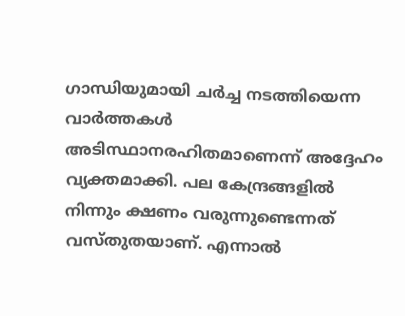ഗാന്ധിയുമായി ചർച്ച നടത്തിയെന്ന വാർത്തകൾ അടിസ്ഥാനരഹിതമാണെന്ന് അദ്ദേഹം വ്യക്തമാക്കി. പല കേന്ദ്രങ്ങളിൽ നിന്നും ക്ഷണം വരുന്നുണ്ടെന്നത് വസ്തുതയാണ്. എന്നാൽ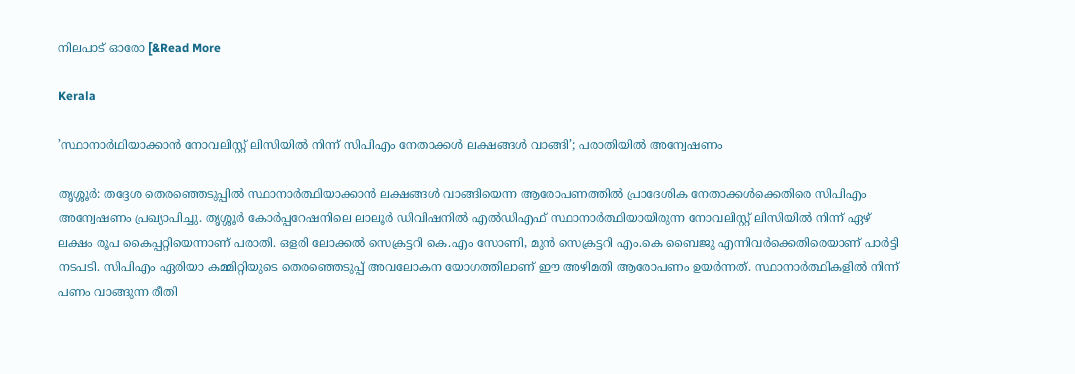നിലപാട് ഓരോ [&Read More

Kerala

’സ്ഥാനാർഥിയാക്കാൻ നോവലിസ്റ്റ് ലിസിയിൽ നിന്ന് സിപിഎം നേതാക്കൾ ലക്ഷങ്ങൾ വാങ്ങി’; പരാതിയില്‍ അന്വേഷണം

തൃശ്ശൂർ: തദ്ദേശ തെരഞ്ഞെടുപ്പിൽ സ്ഥാനാർത്ഥിയാക്കാൻ ലക്ഷങ്ങൾ വാങ്ങിയെന്ന ആരോപണത്തിൽ പ്രാദേശിക നേതാക്കൾക്കെതിരെ സിപിഎം അന്വേഷണം പ്രഖ്യാപിച്ചു. തൃശ്ശൂർ കോർപ്പറേഷനിലെ ലാലൂർ ഡിവിഷനിൽ എൽഡിഎഫ് സ്ഥാനാർത്ഥിയായിരുന്ന നോവലിസ്റ്റ് ലിസിയിൽ നിന്ന് ഏഴ് ലക്ഷം രൂപ കൈപ്പറ്റിയെന്നാണ് പരാതി. ഒളരി ലോക്കൽ സെക്രട്ടറി കെ.എം സോണി, മുൻ സെക്രട്ടറി എം.കെ ബൈജു എന്നിവർക്കെതിരെയാണ് പാർട്ടി നടപടി. സിപിഎം ഏരിയാ കമ്മിറ്റിയുടെ തെരഞ്ഞെടുപ്പ് അവലോകന യോഗത്തിലാണ് ഈ അഴിമതി ആരോപണം ഉയർന്നത്. സ്ഥാനാർത്ഥികളിൽ നിന്ന് പണം വാങ്ങുന്ന രീതി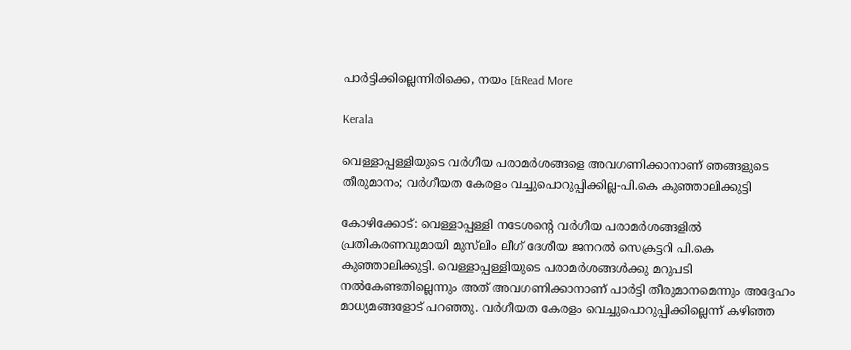പാർട്ടിക്കില്ലെന്നിരിക്കെ, നയം [&Read More

Kerala

വെള്ളാപ്പള്ളിയുടെ വര്‍ഗീയ പരാമര്‍ശങ്ങളെ അവഗണിക്കാനാണ് ഞങ്ങളുടെ തീരുമാനം; വര്‍ഗീയത കേരളം വച്ചുപൊറുപ്പിക്കില്ല-പി.കെ കുഞ്ഞാലിക്കുട്ടി

കോഴിക്കോട്: വെള്ളാപ്പള്ളി നടേശന്റെ വര്‍ഗീയ പരാമര്‍ശങ്ങളില്‍ പ്രതികരണവുമായി മുസ്‌ലിം ലീഗ് ദേശീയ ജനറല്‍ സെക്രട്ടറി പി.കെ കുഞ്ഞാലിക്കുട്ടി. വെള്ളാപ്പള്ളിയുടെ പരാമര്‍ശങ്ങള്‍ക്കു മറുപടി നല്‍കേണ്ടതില്ലെന്നും അത് അവഗണിക്കാനാണ് പാര്‍ട്ടി തീരുമാനമെന്നും അദ്ദേഹം മാധ്യമങ്ങളോട് പറഞ്ഞു. വര്‍ഗീയത കേരളം വെച്ചുപൊറുപ്പിക്കില്ലെന്ന് കഴിഞ്ഞ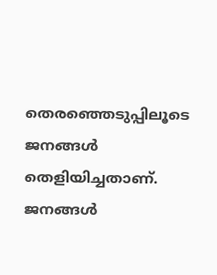തെരഞ്ഞെടുപ്പിലൂടെ ജനങ്ങള്‍ തെളിയിച്ചതാണ്. ജനങ്ങള്‍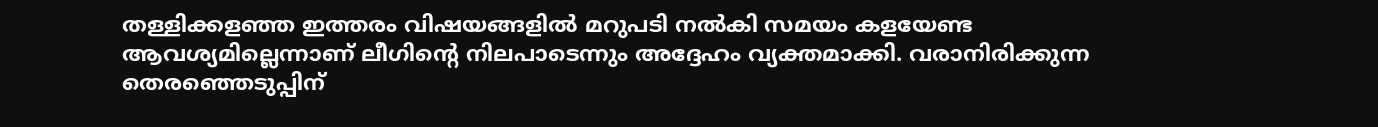തള്ളിക്കളഞ്ഞ ഇത്തരം വിഷയങ്ങളില്‍ മറുപടി നല്‍കി സമയം കളയേണ്ട ആവശ്യമില്ലെന്നാണ് ലീഗിന്റെ നിലപാടെന്നും അദ്ദേഹം വ്യക്തമാക്കി. വരാനിരിക്കുന്ന തെരഞ്ഞെടുപ്പിന്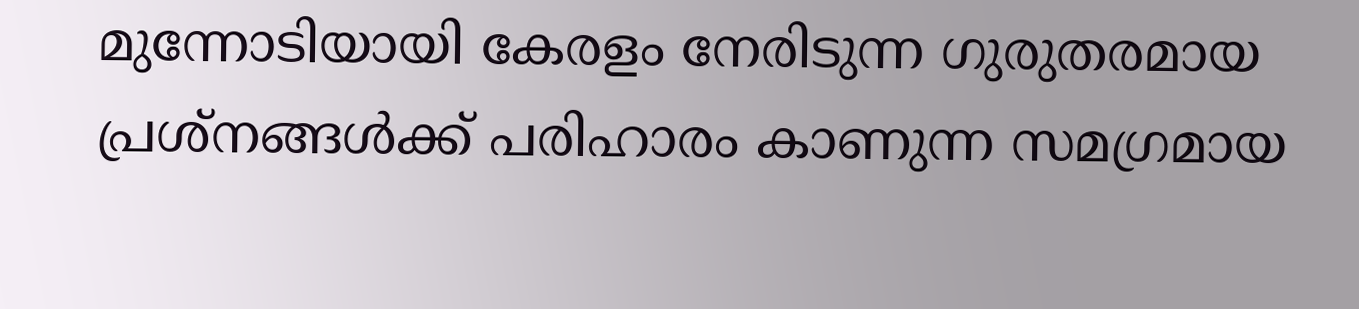മുന്നോടിയായി കേരളം നേരിടുന്ന ഗുരുതരമായ പ്രശ്‌നങ്ങള്‍ക്ക് പരിഹാരം കാണുന്ന സമഗ്രമായ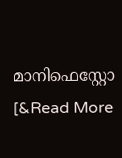മാനിഫെസ്റ്റോ [&Read More